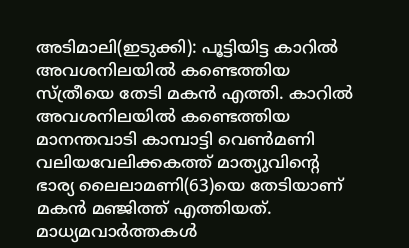അടിമാലി(ഇടുക്കി): പൂട്ടിയിട്ട കാറിൽ അവശനിലയിൽ കണ്ടെത്തിയ സ്ത്രീയെ തേടി മകൻ എത്തി. കാറിൽ അവശനിലയിൽ കണ്ടെത്തിയ മാനന്തവാടി കാമ്പാട്ടി വെൺമണി വലിയവേലിക്കകത്ത് മാത്യുവിന്റെ ഭാര്യ ലൈലാമണി(63)യെ തേടിയാണ് മകൻ മഞ്ജിത്ത് എത്തിയത്. മാധ്യമവാർത്തകൾ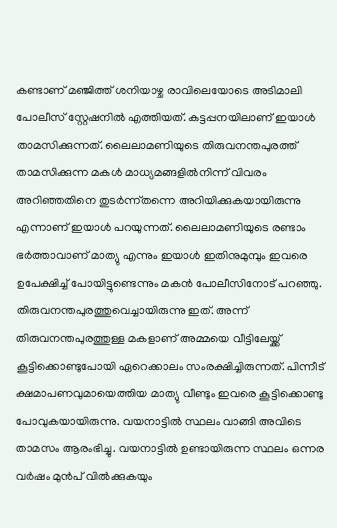കണ്ടാണ് മഞ്ജിത്ത് ശനിയാഴ്ച രാവിലെയോടെ അടിമാലി പോലീസ് സ്റ്റേഷനിൽ എത്തിയത്. കട്ടപ്പനയിലാണ് ഇയാൾ താമസിക്കുന്നത്. ലൈലാമണിയുടെ തിരുവനന്തപുരത്ത് താമസിക്കുന്ന മകൾ മാധ്യമങ്ങളിൽനിന്ന് വിവരം അറിഞ്ഞതിനെ തുടർന്ന്തന്നെ അറിയിക്കുകയായിരുന്നു എന്നാണ് ഇയാൾ പറയുന്നത്. ലൈലാമണിയുടെ രണ്ടാം ഭർത്താവാണ് മാത്യു എന്നും ഇയാൾ ഇതിനുമുമ്പും ഇവരെ ഉപേക്ഷിച്ച് പോയിട്ടുണ്ടെന്നും മകൻ പോലീസിനോട് പറഞ്ഞു. തിരുവനന്തപുരത്തുവെച്ചായിരുന്നു ഇത്. അന്ന് തിരുവനന്തപുരത്തുള്ള മകളാണ് അമ്മയെ വീട്ടിലേയ്ക്ക് കൂട്ടിക്കൊണ്ടുപോയി ഏറെക്കാലം സംരക്ഷിച്ചിരുന്നത്. പിന്നീട് ക്ഷമാപണവുമായെത്തിയ മാത്യു വീണ്ടും ഇവരെ കൂട്ടിക്കൊണ്ടു പോവുകയായിരുന്നു. വയനാട്ടിൽ സ്ഥലം വാങ്ങി അവിടെ താമസം ആരംഭിച്ചു. വയനാട്ടിൽ ഉണ്ടായിരുന്ന സ്ഥലം ഒന്നര വർഷം മുൻപ് വിൽക്കുകയും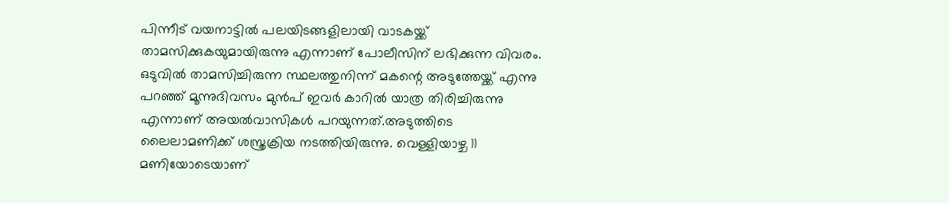പിന്നീട് വയനാട്ടിൽ പലയിടങ്ങളിലായി വാടകയ്ക്ക് താമസിക്കുകയുമായിരുന്നു എന്നാണ് പോലീസിന് ലഭിക്കുന്ന വിവരം. ഒടുവിൽ താമസിച്ചിരുന്ന സ്ഥലത്തുനിന്ന് മകന്റെ അടുത്തേയ്ക്ക് എന്നു പറഞ്ഞ് മൂന്നുദിവസം മുൻപ് ഇവർ കാറിൽ യാത്ര തിരിച്ചിരുന്നു എന്നാണ് അയൽവാസികൾ പറയുന്നത്.അടുത്തിടെ ലൈലാമണിക്ക് ശസ്ത്രക്രിയ നടത്തിയിരുന്നു. വെള്ളിയാഴ്ച 11 മണിയോടെയാണ്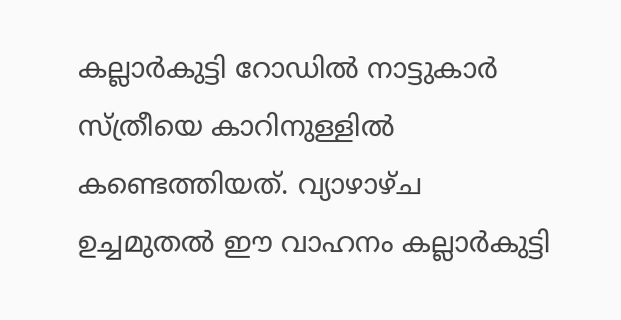കല്ലാർകുട്ടി റോഡിൽ നാട്ടുകാർ സ്ത്രീയെ കാറിനുള്ളിൽ കണ്ടെത്തിയത്. വ്യാഴാഴ്ച ഉച്ചമുതൽ ഈ വാഹനം കല്ലാർകുട്ടി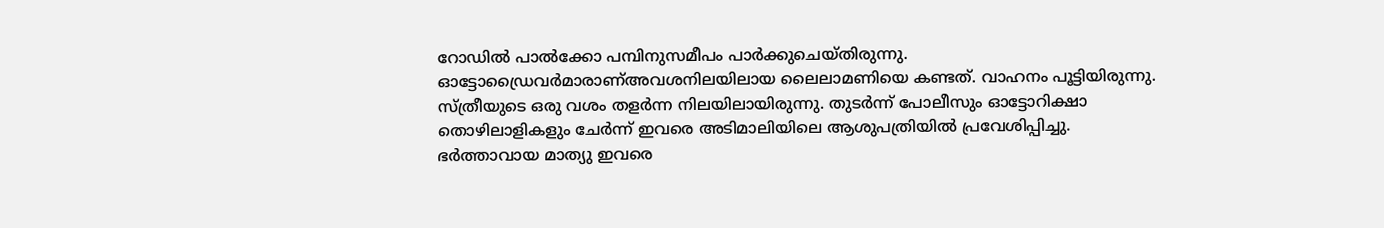റോഡിൽ പാൽക്കോ പമ്പിനുസമീപം പാർക്കുചെയ്തിരുന്നു. ഓട്ടോഡ്രൈവർമാരാണ്അവശനിലയിലായ ലൈലാമണിയെ കണ്ടത്. വാഹനം പൂട്ടിയിരുന്നു. സ്ത്രീയുടെ ഒരു വശം തളർന്ന നിലയിലായിരുന്നു. തുടർന്ന് പോലീസും ഓട്ടോറിക്ഷാ തൊഴിലാളികളും ചേർന്ന് ഇവരെ അടിമാലിയിലെ ആശുപത്രിയിൽ പ്രവേശിപ്പിച്ചു. ഭർത്താവായ മാത്യു ഇവരെ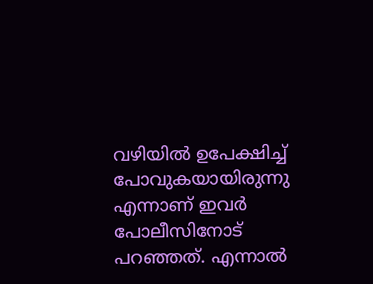വഴിയിൽ ഉപേക്ഷിച്ച് പോവുകയായിരുന്നു എന്നാണ് ഇവർ പോലീസിനോട് പറഞ്ഞത്. എന്നാൽ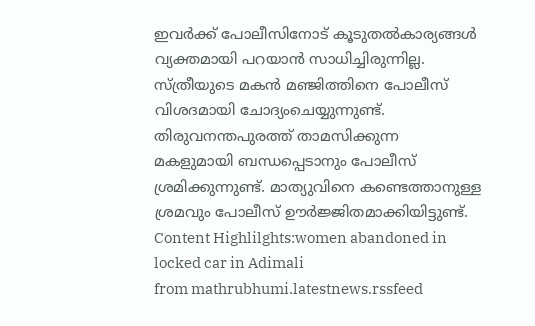ഇവർക്ക് പോലീസിനോട് കൂടുതൽകാര്യങ്ങൾ വ്യക്തമായി പറയാൻ സാധിച്ചിരുന്നില്ല. സ്ത്രീയുടെ മകൻ മഞ്ജിത്തിനെ പോലീസ് വിശദമായി ചോദ്യംചെയ്യുന്നുണ്ട്. തിരുവനന്തപുരത്ത് താമസിക്കുന്ന മകളുമായി ബന്ധപ്പെടാനും പോലീസ് ശ്രമിക്കുന്നുണ്ട്. മാത്യുവിനെ കണ്ടെത്താനുള്ള ശ്രമവും പോലീസ് ഊർജ്ജിതമാക്കിയിട്ടുണ്ട്. Content Highlilghts:women abandoned in locked car in Adimali
from mathrubhumi.latestnews.rssfeed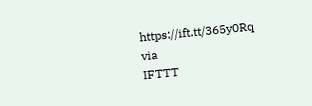https://ift.tt/365y0Rq
via
IFTTT